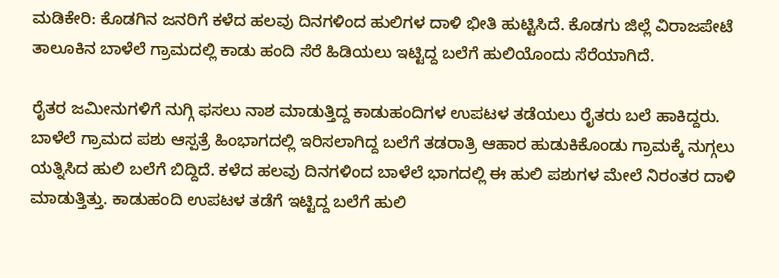ಮಡಿಕೇರಿ: ಕೊಡಗಿನ ಜನರಿಗೆ ಕಳೆದ ಹಲವು ದಿನಗಳಿಂದ ಹುಲಿಗಳ ದಾಳಿ ಭೀತಿ ಹುಟ್ಟಿಸಿದೆ. ಕೊಡಗು ಜಿಲ್ಲೆ ವಿರಾಜಪೇಟೆ ತಾಲೂಕಿನ ಬಾಳೆಲೆ ಗ್ರಾಮದಲ್ಲಿ ಕಾಡು ಹಂದಿ ಸೆರೆ ಹಿಡಿಯಲು ಇಟ್ಟಿದ್ದ ಬಲೆಗೆ ಹುಲಿಯೊಂದು ಸೆರೆಯಾಗಿದೆ.

ರೈತರ ಜಮೀನುಗಳಿಗೆ ನುಗ್ಗಿ ಫಸಲು ನಾಶ ಮಾಡುತ್ತಿದ್ದ ಕಾಡುಹಂದಿಗಳ ಉಪಟಳ ತಡೆಯಲು ರೈತರು ಬಲೆ ಹಾಕಿದ್ದರು. ಬಾಳೆಲೆ ಗ್ರಾಮದ ಪಶು ಆಸ್ಪತ್ರೆ ಹಿಂಭಾಗದಲ್ಲಿ ಇರಿಸಲಾಗಿದ್ದ ಬಲೆಗೆ ತಡರಾತ್ರಿ ಆಹಾರ ಹುಡುಕಿಕೊಂಡು ಗ್ರಾಮಕ್ಕೆ ನುಗ್ಗಲು ಯತ್ನಿಸಿದ ಹುಲಿ ಬಲೆಗೆ ಬಿದ್ದಿದೆ. ಕಳೆದ ಹಲವು ದಿನಗಳಿಂದ ಬಾಳೆಲೆ ಭಾಗದಲ್ಲಿ ಈ ಹುಲಿ ಪಶುಗಳ ಮೇಲೆ ನಿರಂತರ ದಾಳಿ ಮಾಡುತ್ತಿತ್ತು. ಕಾಡುಹಂದಿ ಉಪಟಳ ತಡೆಗೆ ಇಟ್ಟಿದ್ದ ಬಲೆಗೆ ಹುಲಿ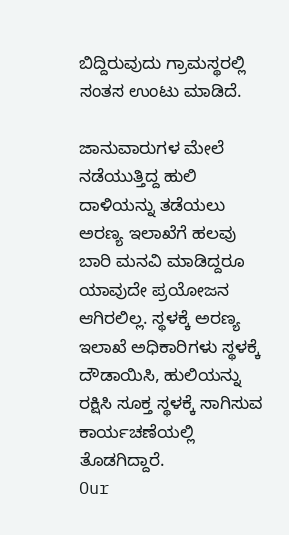ಬಿದ್ದಿರುವುದು ಗ್ರಾಮಸ್ಥರಲ್ಲಿ ಸಂತಸ ಉಂಟು ಮಾಡಿದೆ.

ಜಾನುವಾರುಗಳ ಮೇಲೆ ನಡೆಯುತ್ತಿದ್ದ ಹುಲಿ ದಾಳಿಯನ್ನು ತಡೆಯಲು ಅರಣ್ಯ ಇಲಾಖೆಗೆ ಹಲವು ಬಾರಿ ಮನವಿ ಮಾಡಿದ್ದರೂ ಯಾವುದೇ ಪ್ರಯೋಜನ ಆಗಿರಲಿಲ್ಲ. ಸ್ಥಳಕ್ಕೆ ಅರಣ್ಯ ಇಲಾಖೆ ಅಧಿಕಾರಿಗಳು ಸ್ಥಳಕ್ಕೆ ದೌಡಾಯಿಸಿ, ಹುಲಿಯನ್ನು ರಕ್ಷಿಸಿ ಸೂಕ್ತ ಸ್ಥಳಕ್ಕೆ ಸಾಗಿಸುವ ಕಾರ್ಯಚಣೆಯಲ್ಲಿ ತೊಡಗಿದ್ದಾರೆ.
Our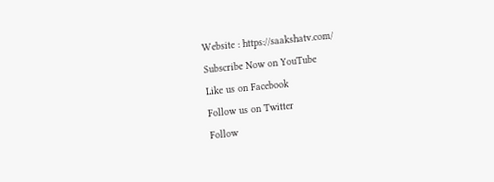Website : https://saakshatv.com/
Subscribe Now on YouTube
Like us on Facebook
Follow us on Twitter
Follow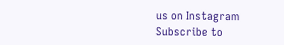us on Instagram
Subscribe to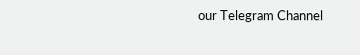our Telegram Channel